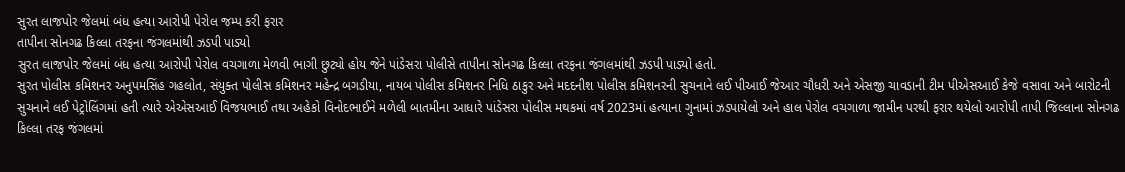સુરત લાજપોર જેલમાં બંધ હત્યા આરોપી પેરોલ જમ્પ કરી ફરાર
તાપીના સોનગઢ કિલ્લા તરફના જંગલમાંથી ઝડપી પાડ્યો
સુરત લાજપોર જેલમાં બંધ હત્યા આરોપી પેરોલ વચગાળા મેળવી ભાગી છુટ્યો હોય જેને પાંડેસરા પોલીસે તાપીના સોનગઢ કિલ્લા તરફના જંગલમાંથી ઝડપી પાડ્યો હતો.
સુરત પોલીસ કમિશનર અનુપમસિંહ ગહલોત, સંયુક્ત પોલીસ કમિશનર મહેન્દ્ર બગડીયા, નાયબ પોલીસ કમિશનર નિધિ ઠાકુર અને મદદનીશ પોલીસ કમિશનરની સુચનાને લઈ પીઆઈ જેઆર ચૌધરી અને એસજી ચાવડાની ટીમ પીએસઆઈ કેજે વસાવા અને બારોટની સુચનાને લઈ પેટ્રોલિંગમાં હતી ત્યારે એએસઆઈ વિજયભાઈ તથા અહેકો વિનોદભાઈને મળેલી બાતમીના આધારે પાંડેસરા પોલીસ મથકમાં વર્ષ 2023માં હત્યાના ગુનામાં ઝડપાયેલો અને હાલ પેરોલ વચગાળા જામીન પરથી ફરાર થયેલો આરોપી તાપી જિલ્લાના સોનગઢ કિલ્લા તરફ જંગલમાં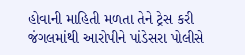હોવાની માહિતી મળતા તેને ટ્રેસ કરી જંગલમાંથી આરોપીને પાંડેસરા પોલીસે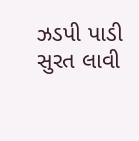ઝડપી પાડી સુરત લાવી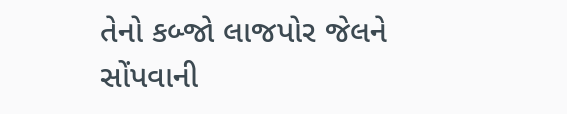તેનો કબ્જો લાજપોર જેલને સોંપવાની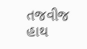તજવીજ હાથ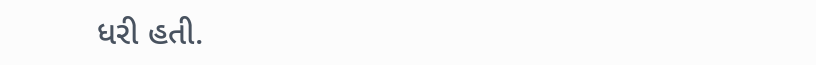ધરી હતી.